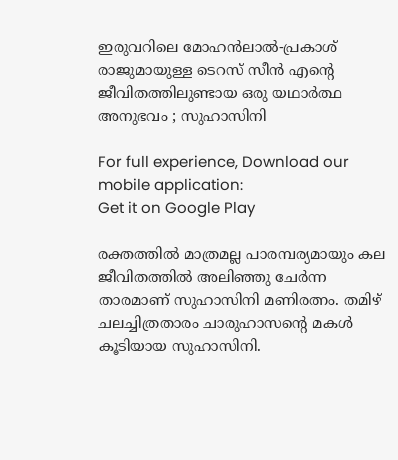ഇരുവറിലെ മോഹൻലാല്‍-പ്രകാശ്‌ രാജുമായുള്ള ടെറസ് സീൻ എന്റെ ജീവിതത്തിലുണ്ടായ ഒരു യഥാർത്ഥ അനുഭവം ; സുഹാസിനി

For full experience, Download our mobile application:
Get it on Google Play

രക്തത്തില്‍ മാത്രമല്ല പാരമ്പര്യമായും കല ജീവിതത്തില്‍ അലിഞ്ഞു ചേര്‍ന്ന താരമാണ് സുഹാസിനി മണിരത്നം. തമിഴ് ചലച്ചിത്രതാരം ചാരുഹാസന്റെ മകള്‍ കൂടിയായ സുഹാസിനി.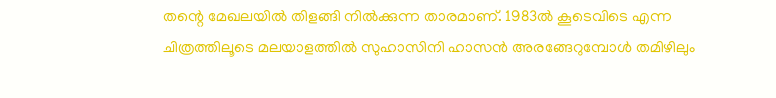തന്റെ മേഖലയില്‍ തിളങ്ങി നില്‍ക്കുന്ന താരമാണ്. 1983ല്‍ കൂടെവിടെ എന്ന ചിത്രത്തിലൂടെ മലയാളത്തില്‍ സുഹാസിനി ഹാസൻ അരങ്ങേറുമ്പോള്‍ തമിഴിലും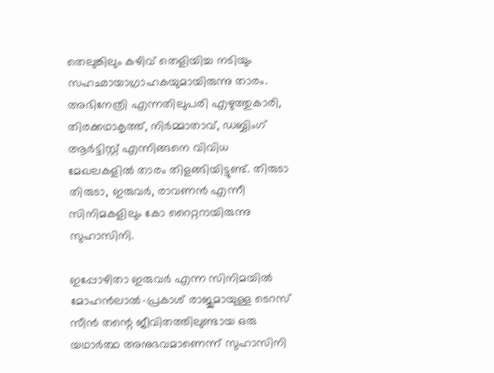തെലുങ്കിലും കഴിവ് തെളിയിച്ച നടിയും സഹഛായാഗ്രാഹകയുമായിരുന്നു താരം. അഭിനേത്രി എന്നതിലുപരി എഴുത്തുകാരി, തിരക്കഥാകൃത്ത്, നിര്‍മ്മാതാവ്, ഡബ്ബിംഗ് ആര്‍ട്ടിസ്റ്റ് എന്നിങ്ങനെ വിവിധ മേഖലകളില്‍ താരം തിളങ്ങിയിട്ടുണ്ട്. തിരുടാ തിരുടാ, ഇരുവര്‍, രാവണന്‍ എന്നീ സിനിമകളിലും കോ റൈറ്ററായിരുന്നു സുഹാസിനി.

ഇപ്പോഴിതാ ഇരുവർ എന്ന സിനിമയില്‍ മോഹൻലാല്‍-പ്രകാശ്‌ രാജുമായുള്ള ടെറസ് സീൻ തന്റെ ജീവിതത്തിലുണ്ടായ ഒരു യഥാർത്ഥ അനുഭവമാണെന്ന് സുഹാസിനി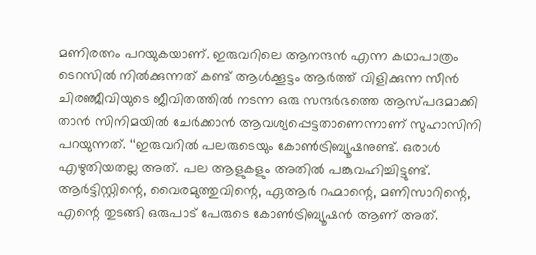മണിരത്നം പറയുകയാണ്. ഇരുവറിലെ ആനന്ദൻ എന്ന കഥാപാത്രം ടെറസില്‍ നില്‍ക്കുന്നത് കണ്ട് ആള്‍ക്കൂട്ടം ആർത്ത് വിളിക്കുന്ന സീൻ ചിരഞ്ജീവിയുടെ ജീവിതത്തില്‍ നടന്ന ഒരു സന്ദർഭത്തെ ആസ്പദമാക്കി താൻ സിനിമയില്‍ ചേർക്കാൻ ആവശ്യപ്പെട്ടതാണെന്നാണ് സുഹാസിനി പറയുന്നത്. ‘‘ഇരുവറില്‍‌ പലരുടെയും കോണ്‍ട്രിബ്യൂഷനുണ്ട്. ഒരാള്‍ എഴുതിയതല്ല അത്. പല ആളുകളും അതില്‍ പങ്കുവഹിച്ചിട്ടുണ്ട്. ആർട്ടിസ്റ്റിന്റെ, വൈരമുത്തുവിന്റെ, ഏആർ റഹ്മാന്റെ, മണിസാറിന്റെ, എന്റെ തുടങ്ങി ഒരുപാട് പേരുടെ കോണ്‍ട്രിബ്യൂഷൻ ആണ് അത്.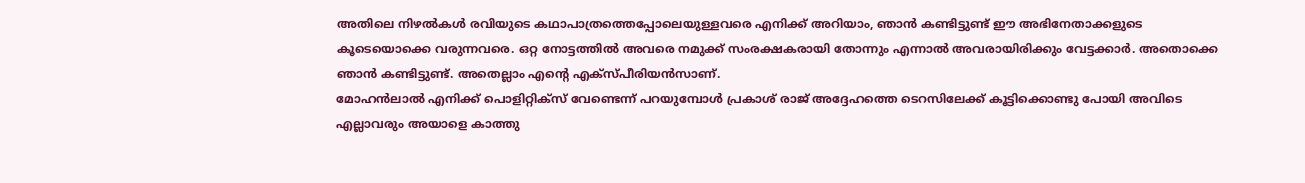അതിലെ നിഴല്‍കള്‍ രവിയുടെ കഥാപാത്രത്തെപ്പോലെയുള്ളവരെ എനിക്ക് അറിയാം, ഞാൻ കണ്ടിട്ടുണ്ട് ഈ അഭിനേതാക്കളുടെ കൂടെയൊക്കെ വരുന്നവരെ. ഒറ്റ നോട്ടത്തില്‍ അവരെ നമുക്ക് സംരക്ഷകരായി തോന്നും എന്നാല്‍ അവരായിരിക്കും വേട്ടക്കാർ. അതൊക്കെ ഞാൻ കണ്ടിട്ടുണ്ട്. അതെല്ലാം എന്റെ എക്സ്പീരിയൻസാണ്.
മോഹൻലാല്‍ എനിക്ക് പൊളിറ്റിക്സ് വേണ്ടെന്ന് പറയുമ്പോള്‍ പ്രകാശ് രാജ് അദ്ദേഹത്തെ ടെറസിലേക്ക് കൂട്ടിക്കൊണ്ടു പോയി അവിടെ എല്ലാവരും അയാളെ കാത്തു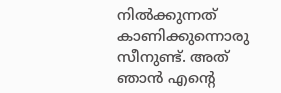നില്‍ക്കുന്നത് കാണിക്കുന്നൊരു സീനുണ്ട്. അത് ഞാൻ എന്റെ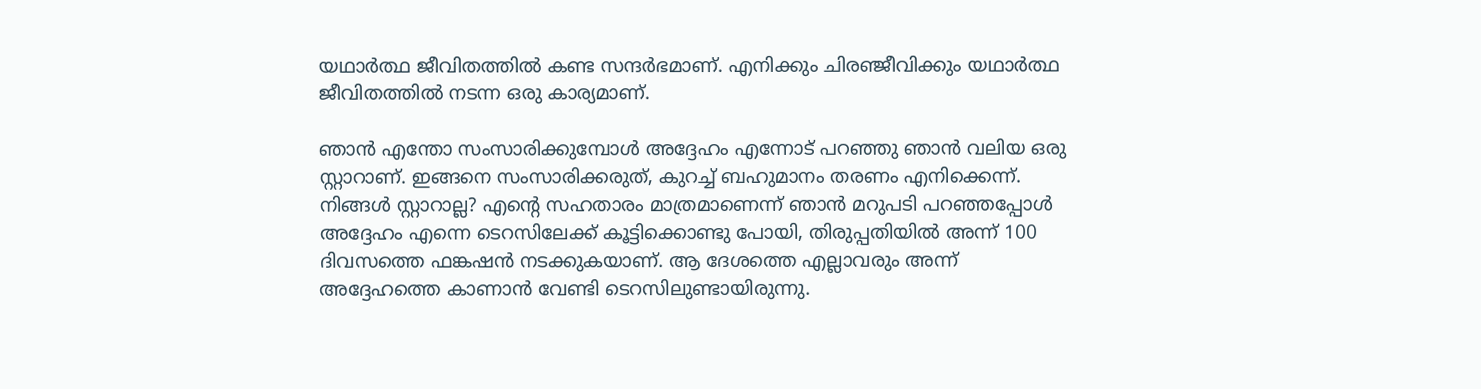യഥാർത്ഥ ജീവിതത്തില്‍ കണ്ട സന്ദർഭമാണ്. എനിക്കും ചിരഞ്ജീവിക്കും യഥാർത്ഥ ജീവിതത്തില്‍ നടന്ന ഒരു കാര്യമാണ്.

ഞാൻ എന്തോ സംസാരിക്കുമ്പോള്‍ അദ്ദേഹം എന്നോട് പറഞ്ഞു ഞാൻ വലിയ ഒരു സ്റ്റാറാണ്. ഇങ്ങനെ സംസാരിക്കരുത്, കുറച്ച്‌ ബഹുമാനം തരണം എനിക്കെന്ന്. നിങ്ങള്‍ സ്റ്റാറാല്ല? എന്റെ സഹതാരം മാത്രമാണെന്ന് ഞാൻ മറുപടി പറഞ്ഞപ്പോള്‍ അദ്ദേഹം എന്നെ ടെറസിലേക്ക് കൂട്ടിക്കൊണ്ടു പോയി, തിരുപ്പതിയില്‍ അന്ന് 100 ദിവസത്തെ ഫങ്കഷൻ നടക്കുകയാണ്. ആ ദേശത്തെ എല്ലാവരും അന്ന് അദ്ദേഹത്തെ കാണാൻ വേണ്ടി ടെറസിലുണ്ടായിരുന്നു.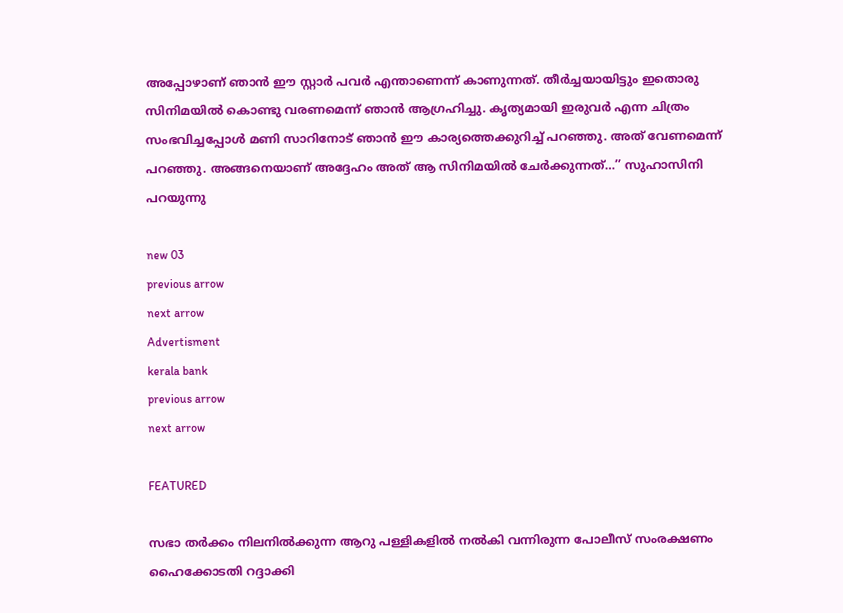അപ്പോഴാണ് ഞാൻ ഈ സ്റ്റാർ പവർ എന്താണെന്ന് കാണുന്നത്. തീർച്ചയായിട്ടും ഇതൊരു സിനിമയില്‍ കൊണ്ടു വരണമെന്ന് ഞാൻ ആഗ്രഹിച്ചു. കൃത്യമായി ഇരുവർ എന്ന ചിത്രം സംഭവിച്ചപ്പോള്‍ മണി സാറിനോട് ഞാൻ ഈ കാര്യത്തെക്കുറിച്ച്‌ പറഞ്ഞു. അത് വേണമെന്ന് പറഞ്ഞു. അങ്ങനെയാണ് അദ്ദേഹം അത് ആ സിനിമയില്‍ ചേർക്കുന്നത്…’’ സുഹാസിനി പറയുന്നു

new 03
previous arrow
next arrow
Advertisment
kerala bank
previous arrow
next arrow

FEATURED

സഭാ തർക്കം നിലനിൽക്കുന്ന ആറു പള്ളികളിൽ നൽകി വന്നിരുന്ന പോലീസ് സംരക്ഷണം ഹൈക്കോടതി റദ്ദാക്കി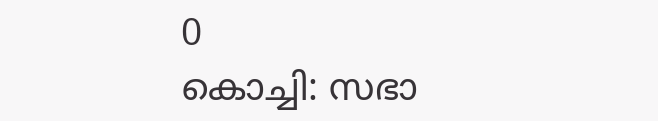0
കൊച്ചി: സഭാ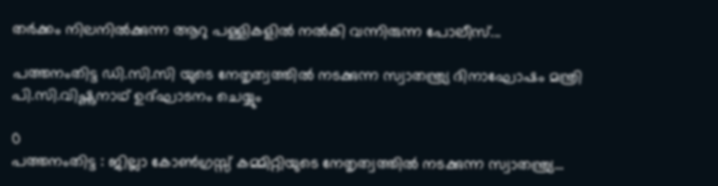തര്‍ക്കം നിലനില്‍ക്കുന്ന ആറു പള്ളികളില്‍ നല്‍കി വന്നിരുന്ന പോലീസ്...

പത്തനംതിട്ട ഡി.സി.സി യുടെ നേതൃത്വത്തില്‍ നടക്കുന്ന സ്വാതന്ത്ര്യ ദിനാഘോഷം മന്ത്രി പി.സി.വിഷ്ണുനാഥ് ഉദ്ഘാടനം ചെയ്യും

0
പത്തനംതിട്ട : ജില്ലാ കോണ്‍ഗ്രസ്സ് കമ്മിറ്റിയുടെ നേതൃത്വത്തില്‍ നടക്കുന്ന സ്വാതന്ത്ര്യ...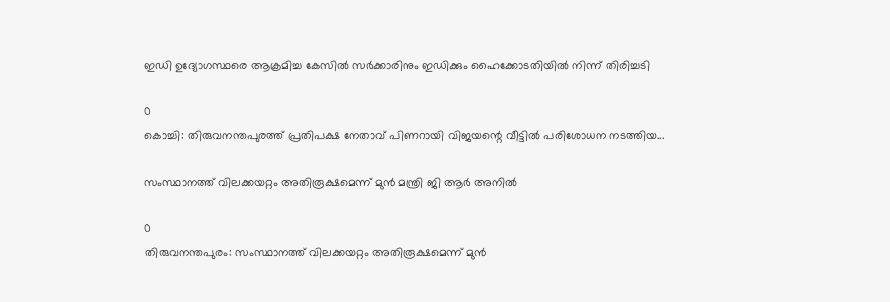ഇഡി ഉദ്യോഗസ്ഥരെ ആക്രമിച്ച കേസില്‍ സര്‍ക്കാരിനും ഇഡിക്കും ഹൈക്കോടതിയില്‍ നിന്ന് തിരിച്ചടി

0
കൊച്ചി: തിരുവനന്തപുരത്ത് പ്രതിപക്ഷ നേതാവ് പിണറായി വിജയന്റെ വീട്ടിൽ പരിശോധന നടത്തിയ...

സംസ്ഥാനത്ത് വിലക്കയറ്റം അതിരൂക്ഷമെന്ന് മുൻ മന്ത്രി ജി ആർ അനിൽ

0
തിരുവനന്തപുരം: സംസ്ഥാനത്ത് വിലക്കയറ്റം അതിരൂക്ഷമെന്ന് മുൻ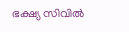ഭക്ഷ്യ സിവിൽ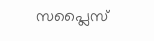സപ്ലൈസ്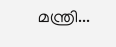മന്ത്രി...